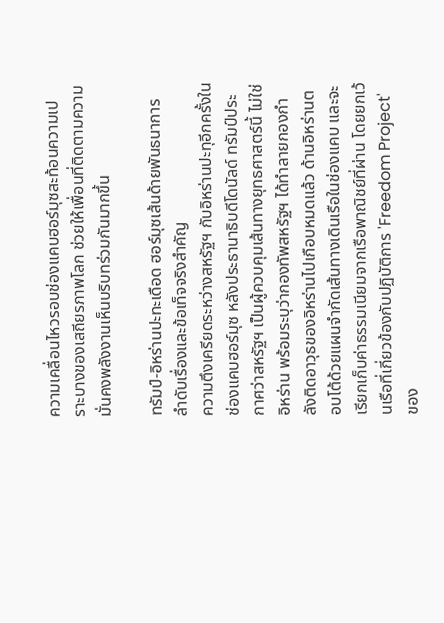ความเคลื่อนไหวรอบช่องแคบฮอร์มุซสะท้อนความเปราะบางของเสถียรภาพโลก ช่วยให้เพื่อนที่ติดตามความมั่นคงพลังงานเห็นบริบทร่วมกันมากขึ้น

ทรัมป์-อิหร่านปะทะเดือด ฮอร์มุซเส้นด้ายพันธนาการ ลำดับเรื่องและข้อเท็จจริงสำคัญ
ความตึงเครียดระหว่างสหรัฐฯ กับอิหร่านปะทุอีกครั้งในช่องแคบฮอร์มุซ หลังประธานาธิบดีโดนัลด์ ทรัมป์ประกาศว่าสหรัฐฯ เป็นผู้ควบคุมเส้นทางยุทธศาสตร์นี้ ไม่ใช่อิหร่าน พร้อมระบุว่ากองทัพสหรัฐฯ ได้ทำลายกองกำลังติดอาวุธของอิหร่านไปเกือบหมดแล้ว ด้านอิหร่านตอบโต้ด้วยแผนจำกัดเส้นทางเดินเรือในช่องแคบ และจะเรียกเก็บค่าธรรมเนียมจากเรือพาณิชย์ที่ผ่าน โดยยกเว้นเรือที่เกี่ยวข้องกับปฏิบัติการ 'Freedom Project' ของ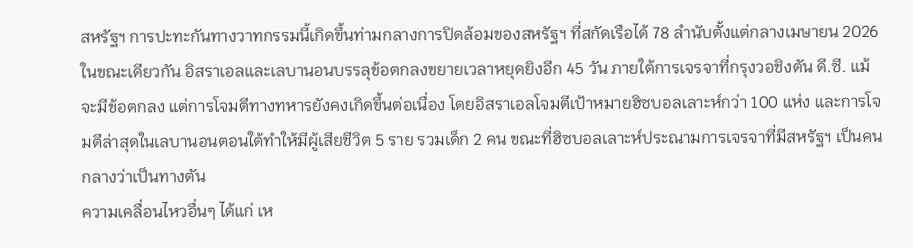สหรัฐฯ การปะทะกันทางวาทกรรมนี้เกิดขึ้นท่ามกลางการปิดล้อมของสหรัฐฯ ที่สกัดเรือได้ 78 ลำนับตั้งแต่กลางเมษายน 2026
ในขณะเดียวกัน อิสราเอลและเลบานอนบรรลุข้อตกลงขยายเวลาหยุดยิงอีก 45 วัน ภายใต้การเจรจาที่กรุงวอชิงตัน ดี.ซี. แม้จะมีข้อตกลง แต่การโจมตีทางทหารยังคงเกิดขึ้นต่อเนื่อง โดยอิสราเอลโจมตีเป้าหมายฮิซบอลเลาะห์กว่า 100 แห่ง และการโจมตีล่าสุดในเลบานอนตอนใต้ทำให้มีผู้เสียชีวิต 5 ราย รวมเด็ก 2 คน ขณะที่ฮิซบอลเลาะห์ประณามการเจรจาที่มีสหรัฐฯ เป็นคนกลางว่าเป็นทางตัน
ความเคลื่อนไหวอื่นๆ ได้แก่ เห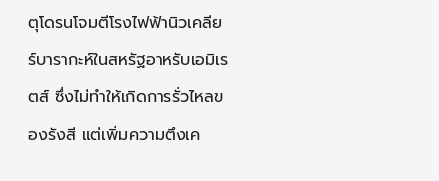ตุโดรนโจมตีโรงไฟฟ้านิวเคลียร์บารากะห์ในสหรัฐอาหรับเอมิเรตส์ ซึ่งไม่ทำให้เกิดการรั่วไหลของรังสี แต่เพิ่มความตึงเค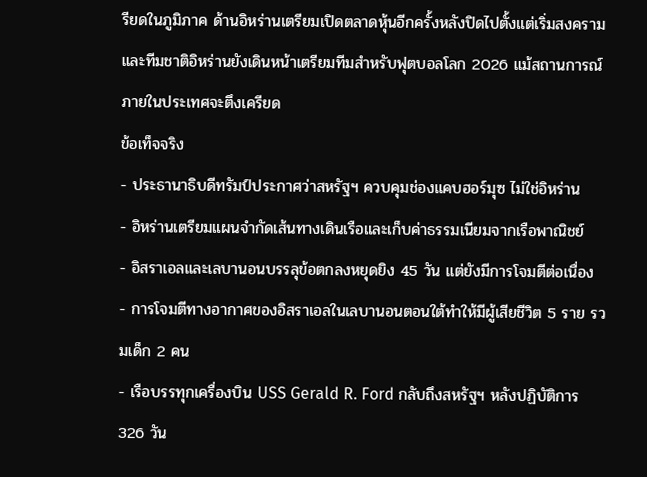รียดในภูมิภาค ด้านอิหร่านเตรียมเปิดตลาดหุ้นอีกครั้งหลังปิดไปตั้งแต่เริ่มสงคราม และทีมชาติอิหร่านยังเดินหน้าเตรียมทีมสำหรับฟุตบอลโลก 2026 แม้สถานการณ์ภายในประเทศจะตึงเครียด
ข้อเท็จจริง
- ประธานาธิบดีทรัมป์ประกาศว่าสหรัฐฯ ควบคุมช่องแคบฮอร์มุซ ไม่ใช่อิหร่าน
- อิหร่านเตรียมแผนจำกัดเส้นทางเดินเรือและเก็บค่าธรรมเนียมจากเรือพาณิชย์
- อิสราเอลและเลบานอนบรรลุข้อตกลงหยุดยิง 45 วัน แต่ยังมีการโจมตีต่อเนื่อง
- การโจมตีทางอากาศของอิสราเอลในเลบานอนตอนใต้ทำให้มีผู้เสียชีวิต 5 ราย รวมเด็ก 2 คน
- เรือบรรทุกเครื่องบิน USS Gerald R. Ford กลับถึงสหรัฐฯ หลังปฏิบัติการ 326 วัน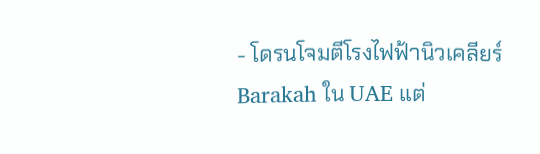- โดรนโจมตีโรงไฟฟ้านิวเคลียร์ Barakah ใน UAE แต่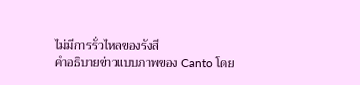ไม่มีการรั่วไหลของรังสี
คำอธิบายข่าวแบบภาพของ Canto โดย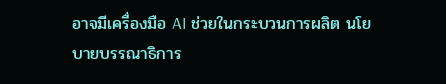อาจมีเครื่องมือ AI ช่วยในกระบวนการผลิต นโยบายบรรณาธิการ